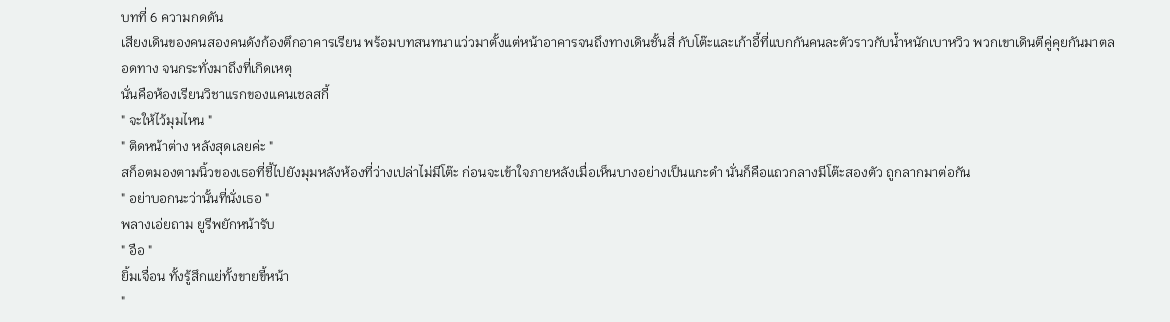บทที่ 6 ความกดดัน
เสียงเดินของคนสองคนดังก้องตึกอาคารเรียน พร้อมบทสนทนาแว่วมาตั้งแต่หน้าอาคารจนถึงทางเดินชั้นสี่ กับโต๊ะและเก้าอี้ที่แบกกันคนละตัวราวกับน้ำหนักเบาหวิว พวกเขาเดินตีคู่คุยกันมาตลอดทาง จนกระทั่งมาถึงที่เกิดเหตุ
นั่นคือห้องเรียนวิชาแรกของแคนเชลสกี้
" จะให้ไว้มุมไหน "
" ติดหน้าต่าง หลังสุดเลยค่ะ "
สก็อตมองตามนิ้วของเธอที่ชี้ไปยังมุมหลังห้องที่ว่างเปล่าไม่มีโต๊ะ ก่อนจะเข้าใจภายหลังเมื่อเห็นบางอย่างเป็นแกะดำ นั่นก็คือแถวกลางมีโต๊ะสองตัว ถูกลากมาต่อกัน
" อย่าบอกนะว่านั้นที่นั่งเธอ "
พลางเอ่ยถาม ยูรีพยักหน้ารับ
" อือ "
ยิ้มเจื่อน ทั้งรู้สึกแย่ทั้งขายขี้หน้า
"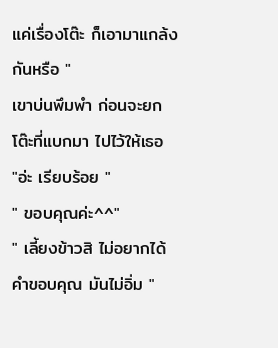แค่เรื่องโต๊ะ ก็เอามาแกล้งกันหรือ "
เขาบ่นพึมพำ ก่อนจะยกโต๊ะที่แบกมา ไปไว้ให้เธอ
"อ่ะ เรียบร้อย "
" ขอบคุณค่ะ^^"
" เลี้ยงข้าวสิ ไม่อยากได้คำขอบคุณ มันไม่อิ่ม "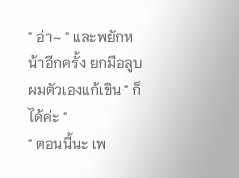" อ่า~ " และพยักหน้าอีกครั้ง ยกมือลูบผมตัวเองแก้เขิน " ก็ได้ค่ะ "
" ตอนนี้นะ เพ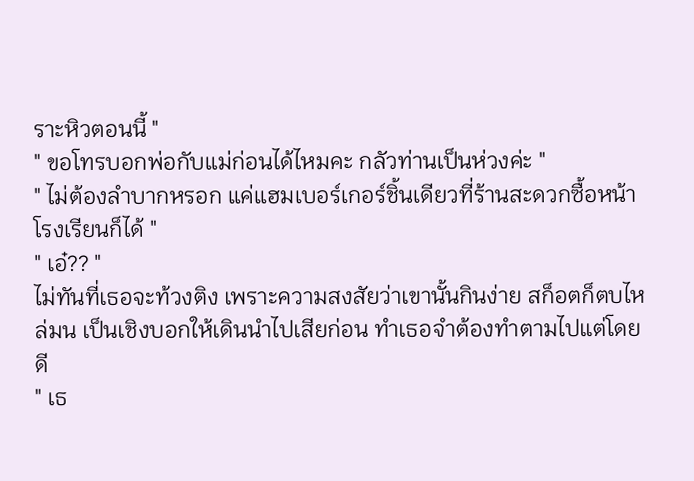ราะหิวตอนนี้ "
" ขอโทรบอกพ่อกับแม่ก่อนได้ไหมคะ กลัวท่านเป็นห่วงค่ะ "
" ไม่ต้องลำบากหรอก แค่แฮมเบอร์เกอร์ชิ้นเดียวที่ร้านสะดวกซื้อหน้าโรงเรียนก็ได้ "
" เอ๋?? "
ไม่ทันที่เธอจะท้วงติง เพราะความสงสัยว่าเขานั้นกินง่าย สก็อตก็ตบไหล่มน เป็นเชิงบอกให้เดินนำไปเสียก่อน ทำเธอจำต้องทำตามไปแต่โดยดี
" เธ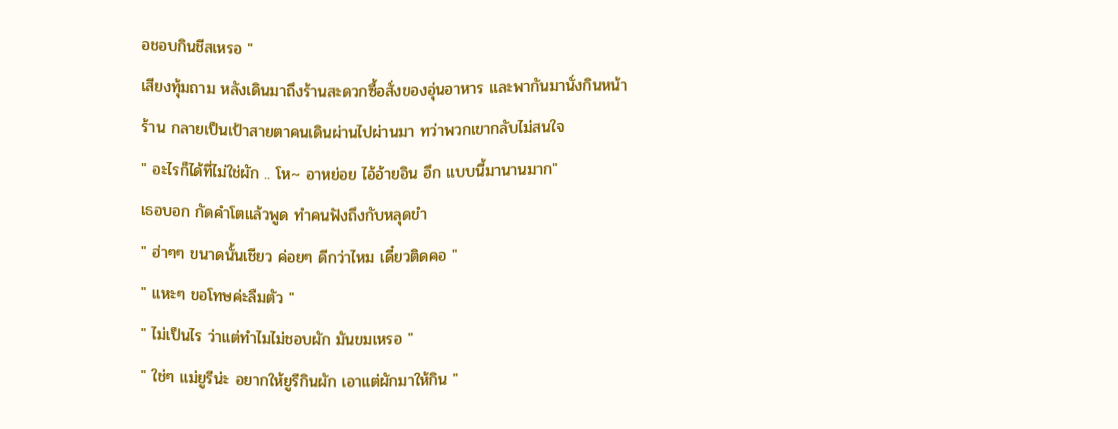อชอบกินชีสเหรอ "
เสียงทุ้มถาม หลังเดินมาถึงร้านสะดวกซื้อสั่งของอุ่นอาหาร และพากันมานั่งกินหน้าร้าน กลายเป็นเป้าสายตาคนเดินผ่านไปผ่านมา ทว่าพวกเขากลับไม่สนใจ
" อะไรก็ได้ที่ไม่ใช่ผัก .. โห~ อาหย่อย ไอ้อ้ายอิน อึก แบบนี้มานานมาก"
เธอบอก กัดคำโตแล้วพูด ทำคนฟังถึงกับหลุดขำ
" ฮ่าๆๆ ขนาดนั้นเชียว ค่อยๆ ดีกว่าไหม เดี๋ยวติดคอ "
" แหะๆ ขอโทษค่ะลืมตัว "
" ไม่เป็นไร ว่าแต่ทำไมไม่ชอบผัก มันขมเหรอ "
" ใช่ๆ แม่ยูรีน่ะ อยากให้ยูรีกินผัก เอาแต่ผักมาให้กิน "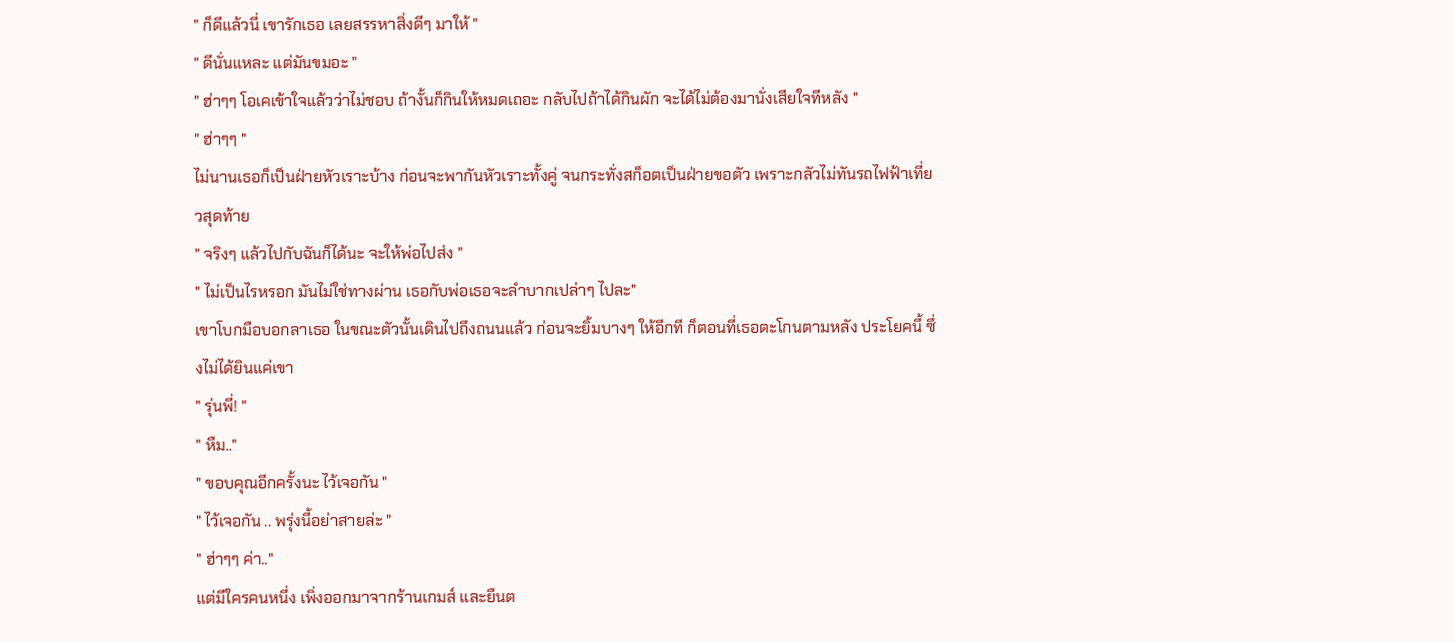" ก็ดีแล้วนี่ เขารักเธอ เลยสรรหาสิ่งดีๆ มาให้ "
" ดีนั่นแหละ แต่มันขมอะ "
" ฮ่าๆๆ โอเคเข้าใจแล้วว่าไม่ชอบ ถ้างั้นก็กินให้หมดเถอะ กลับไปถ้าได้กินผัก จะได้ไม่ต้องมานั่งเสียใจทีหลัง "
" ฮ่าๆๆ "
ไม่นานเธอก็เป็นฝ่ายหัวเราะบ้าง ก่อนจะพากันหัวเราะทั้งคู่ จนกระทั่งสก็อตเป็นฝ่ายขอตัว เพราะกลัวไม่ทันรถไฟฟ้าเที่ยวสุดท้าย
" จริงๆ แล้วไปกับฉันก็ได้นะ จะให้พ่อไปส่ง "
" ไม่เป็นไรหรอก มันไม่ใช่ทางผ่าน เธอกับพ่อเธอจะลำบากเปล่าๆ ไปละ"
เขาโบกมือบอกลาเธอ ในขณะตัวนั้นเดินไปถึงถนนแล้ว ก่อนจะยิ้มบางๆ ให้อีกที ก็ตอนที่เธอตะโกนตามหลัง ประโยคนี้ ซึ่งไม่ได้ยินแค่เขา
" รุ่นพี่! "
" หืม.."
" ขอบคุณอีกครั้งนะ ไว้เจอกัน "
" ไว้เจอกัน .. พรุ่งนี้อย่าสายล่ะ "
" ฮ่าๆๆ ค่า.."
แต่มีใครคนหนึ่ง เพิ่งออกมาจากร้านเกมส์ และยืนต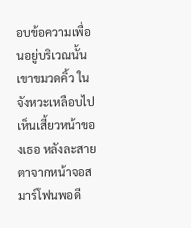อบข้อความเพื่อนอยู่บริเวณนั้น เขาขมวดคิ้ว ในจังหวะเหลือบไปเห็นเสี้ยวหน้าของเธอ หลังละสายตาจากหน้าจอสมาร์โฟนพอดี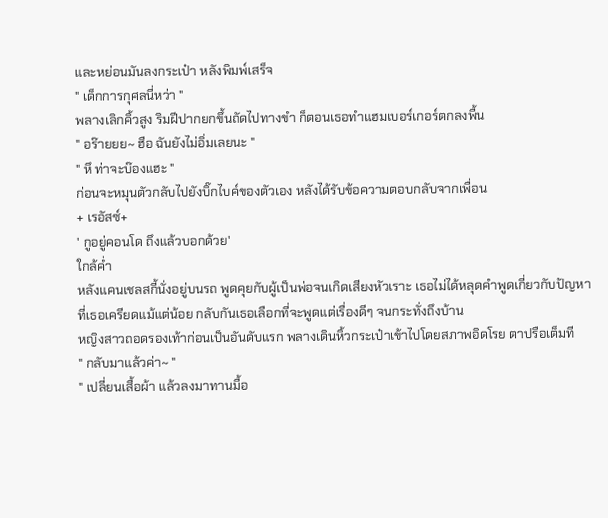และหย่อนมันลงกระเป๋า หลังพิมพ์เสร็จ
" เด็กการกุศลนี่หว่า "
พลางเลิกคิ้วสูง ริมฝีปากยกขึ้นถัดไปทางขำ ก็ตอนเธอทำแฮมเบอร์เกอร์ตกลงพื้น
" อร๊ายยย~ ฮือ ฉันยังไม่อิ่มเลยนะ "
" หึ ท่าจะบ๊องแฮะ "
ก่อนจะหมุนตัวกลับไปยังบิ๊กไบค์ของตัวเอง หลังได้รับข้อความตอบกลับจากเพื่อน
+ เรอัสซ์+
' กูอยู่คอนโด ถึงแล้วบอกด้วย'
ใกล้ค่ำ
หลังแคนเชลสกี้นั่งอยู่บนรถ พูดคุยกับผู้เป็นพ่อจนเกิดเสียงหัวเราะ เธอไม่ได้หลุดคำพูดเกี่ยวกับปัญหาที่เธอเครียดแม้แต่น้อย กลับกันเธอเลือกที่จะพูดแต่เรื่องดีๆ จนกระทั่งถึงบ้าน
หญิงสาวถอดรองเท้าก่อนเป็นอันดับแรก พลางเดินหิ้วกระเป๋าเข้าไปโดยสภาพอิดโรย ตาปรือเต็มที
" กลับมาแล้วค่า~ "
" เปลี่ยนเสื้อผ้า แล้วลงมาทานมื้อ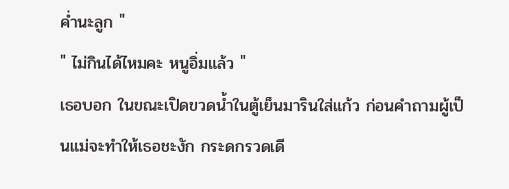ค่ำนะลูก "
" ไม่กินได้ไหมคะ หนูอิ่มแล้ว "
เธอบอก ในขณะเปิดขวดน้ำในตู้เย็นมารินใส่แก้ว ก่อนคำถามผู้เป็นแม่จะทำให้เธอชะงัก กระดกรวดเดี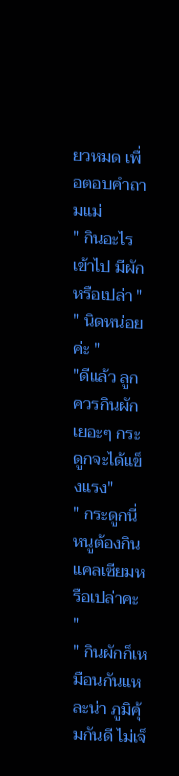ยวหมด เพื่อตอบคำถามแม่
" กินอะไรเข้าไป มีผักหรือเปล่า "
" นิดหน่อยค่ะ "
"ดีแล้ว ลูกควรกินผักเยอะๆ กระดูกจะได้แข็งแรง"
" กระดูกนี่ หนูต้องกินแคลเซียมหรือเปล่าคะ "
" กินผักก็เหมือนกันแหละน่า ภูมิคุ้มกันดี ไม่เจ็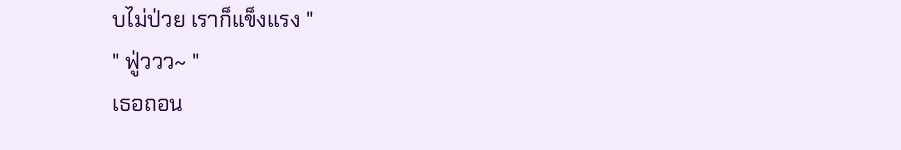บไม่ป่วย เราก็แข็งแรง "
" ฟู่ววว~ "
เธอถอน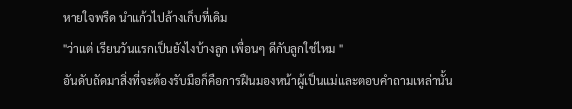หายใจพรืด นำแก้วไปล้างเก็บที่เดิม
"ว่าแต่ เรียนวันแรกเป็นยังไงบ้างลูก เพื่อนๆ ดีกับลูกใช่ไหม "
อันดับถัดมาสิ่งที่จะต้องรับมือก็คือการฝืนมองหน้าผู้เป็นแม่และตอบคำถามเหล่านั้น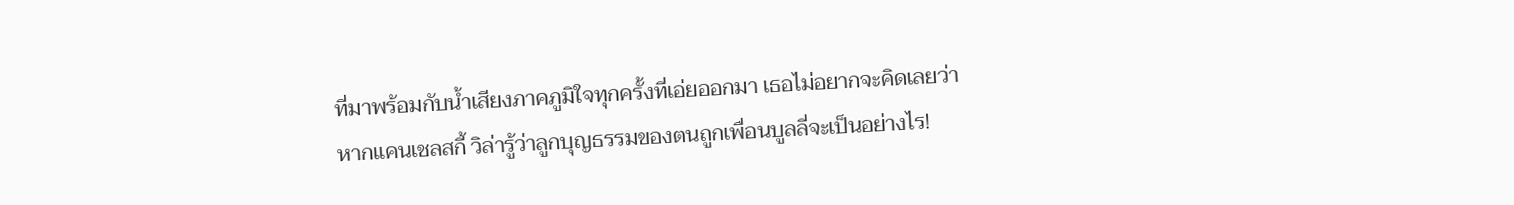ที่มาพร้อมกับน้ำเสียงภาคภูมิใจทุกครั้งที่เอ่ยออกมา เธอไม่อยากจะคิดเลยว่า หากแคนเชลสกี้ วิล่ารู้ว่าลูกบุญธรรมของตนถูกเพื่อนบูลลี่จะเป็นอย่างไร!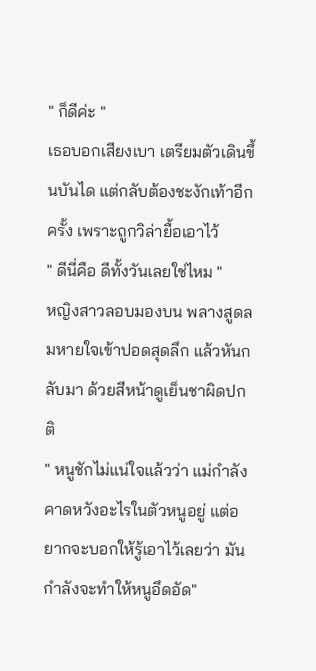" ก็ดีค่ะ "
เธอบอกเสียงเบา เตรียมตัวเดินขึ้นบันได แต่กลับต้องชะงักเท้าอีกครั้ง เพราะถูกวิล่ายื้อเอาไว้
" ดีนี่คือ ดีทั้งวันเลยใช่ไหม "
หญิงสาวลอบมองบน พลางสูดลมหายใจเข้าปอดสุดลึก แล้วหันกลับมา ด้วยสีหน้าดูเย็นชาผิดปกติ
" หนูชักไม่แน่ใจแล้วว่า แม่กำลังคาดหวังอะไรในตัวหนูอยู่ แต่อยากจะบอกให้รู้เอาไว้เลยว่า มันกำลังจะทำให้หนูอึดอัด"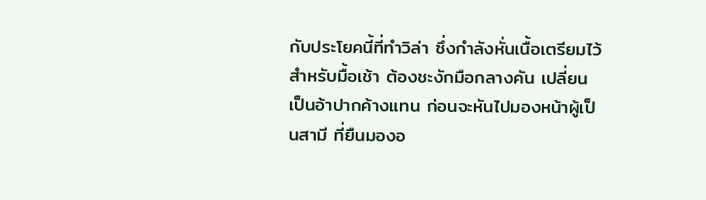กับประโยคนี้ที่ทำวิล่า ซึ่งกำลังหั่นเนื้อเตรียมไว้สำหรับมื้อเช้า ต้องชะงักมือกลางคัน เปลี่ยนเป็นอ้าปากค้างแทน ก่อนจะหันไปมองหน้าผู้เป็นสามี ที่ยืนมองอ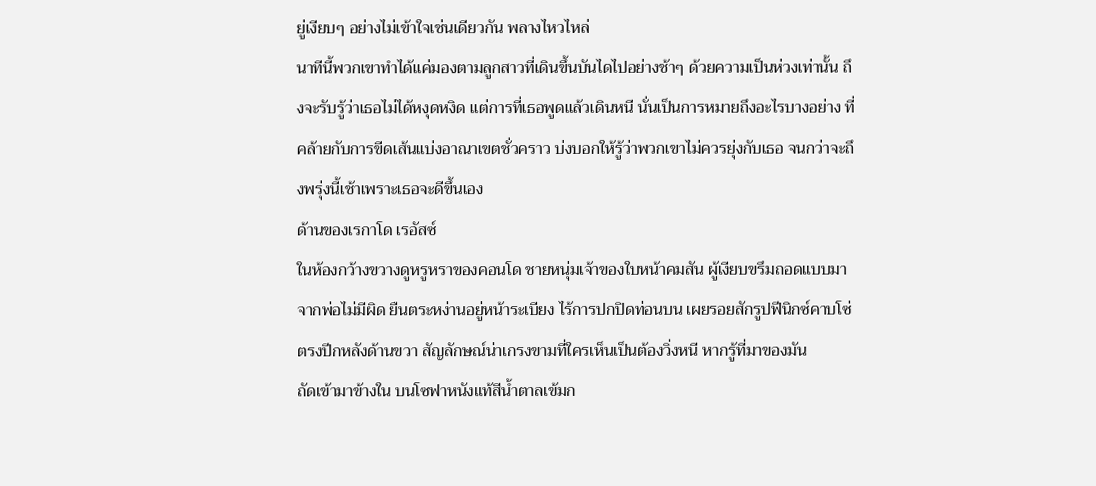ยู่เงียบๆ อย่างไม่เข้าใจเช่นเดียวกัน พลางไหวไหล่
นาทีนี้พวกเขาทำได้แค่มองตามลูกสาวที่เดินขึ้นบันไดไปอย่างช้าๆ ด้วยความเป็นห่วงเท่านั้น ถึงจะรับรู้ว่าเธอไม่ได้หงุดหงิด แต่การที่เธอพูดแล้วเดินหนี นั่นเป็นการหมายถึงอะไรบางอย่าง ที่คล้ายกับการขีดเส้นแบ่งอาณาเขตชั่วคราว บ่งบอกให้รู้ว่าพวกเขาไม่ควรยุ่งกับเธอ จนกว่าจะถึงพรุ่งนี้เช้าเพราะเธอจะดีขึ้นเอง
ด้านของเรกาโด เรอัสซ์
ในห้องกว้างขวางดูหรูหราของคอนโด ชายหนุ่มเจ้าของใบหน้าคมสัน ผู้เงียบขรึมถอดแบบมาจากพ่อไม่มีผิด ยืนตระหง่านอยู่หน้าระเบียง ไร้การปกปิดท่อนบน เผยรอยสักรูปฟีนิกซ์คาบโซ่ ตรงปีกหลังด้านขวา สัญลักษณ์น่าเกรงขามที่ใครเห็นเป็นต้องวิ่งหนี หากรู้ที่มาของมัน
ถัดเข้ามาข้างใน บนโซฟาหนังแท้สีน้ำตาลเข้มก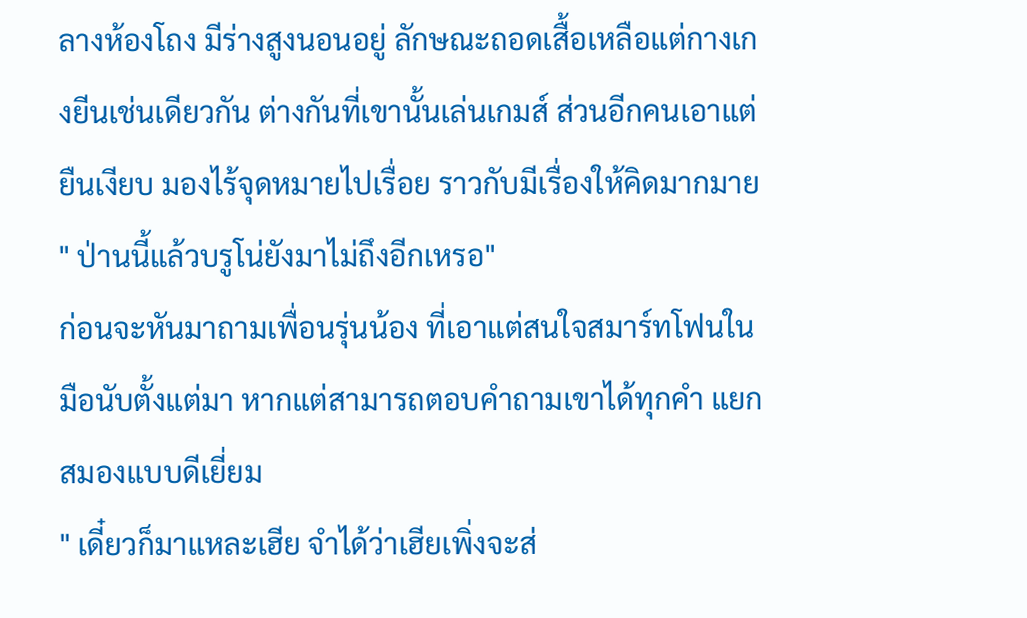ลางห้องโถง มีร่างสูงนอนอยู่ ลักษณะถอดเสื้อเหลือแต่กางเกงยีนเช่นเดียวกัน ต่างกันที่เขานั้นเล่นเกมส์ ส่วนอีกคนเอาแต่ยืนเงียบ มองไร้จุดหมายไปเรื่อย ราวกับมีเรื่องให้คิดมากมาย
" ป่านนี้แล้วบรูโน่ยังมาไม่ถึงอีกเหรอ"
ก่อนจะหันมาถามเพื่อนรุ่นน้อง ที่เอาแต่สนใจสมาร์ทโฟนในมือนับตั้งแต่มา หากแต่สามารถตอบคำถามเขาได้ทุกคำ แยกสมองแบบดีเยี่ยม
" เดี๋ยวก็มาแหละเฮีย จำได้ว่าเฮียเพิ่งจะส่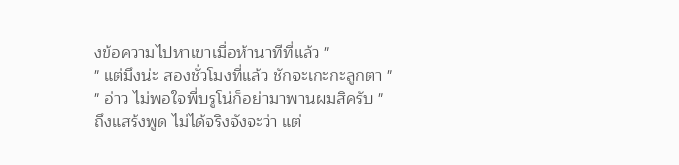งข้อความไปหาเขาเมื่อห้านาทีที่แล้ว "
" แต่มึงน่ะ สองชั่วโมงที่แล้ว ชักจะเกะกะลูกตา "
" อ่าว ไม่พอใจพี่บรูโน่ก็อย่ามาพานผมสิครับ "
ถึงแสร้งพูด ไม่ได้จริงจังจะว่า แต่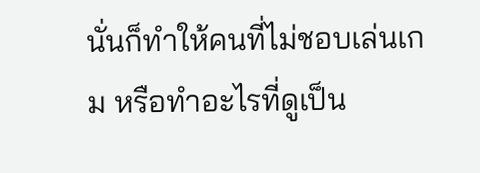นั่นก็ทำให้คนที่ไม่ชอบเล่นเกม หรือทำอะไรที่ดูเป็น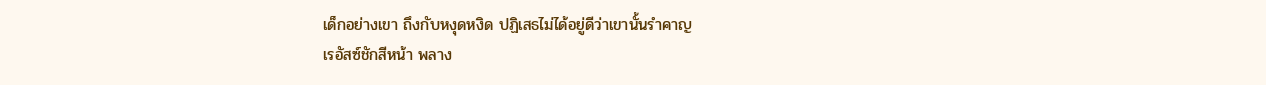เด็กอย่างเขา ถึงกับหงุดหงิด ปฏิเสธไม่ได้อยู่ดีว่าเขานั้นรำคาญ
เรอัสซ์ชักสีหน้า พลาง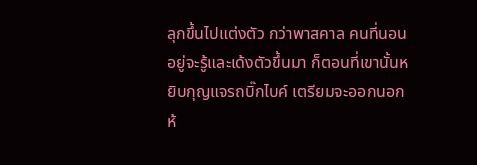ลุกขึ้นไปแต่งตัว กว่าพาสคาล คนที่นอนอยู่จะรู้และเด้งตัวขึ้นมา ก็ตอนที่เขานั้นหยิบกุญแจรถบิ๊กไบค์ เตรียมจะออกนอกห้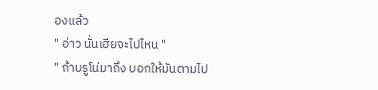องแล้ว
" อ่าว นั่นเฮียจะไปไหน "
" ถ้าบรูโน่มาถึง บอกให้มันตามไป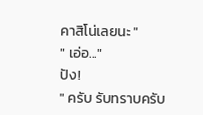คาสิโน่เลยนะ "
" เอ่อ..."
ปัง!
" ครับ รับทราบครับ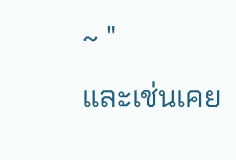~ "
และเช่นเคย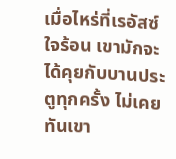เมื่อไหร่ที่เรอัสซ์ใจร้อน เขามักจะได้คุยกับบานประตูทุกครั้ง ไม่เคยทันเขา